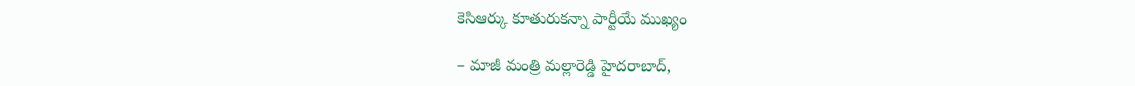కెసిఆర్కు కూతురుకన్నా పార్టీయే ముఖ్యం

– మాజీ మంత్రి మల్లారెడ్డి హైదరాబాద్,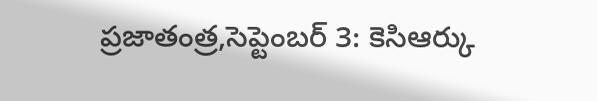ప్రజాతంత్ర,సెప్టెంబర్ 3: కెసిఆర్కు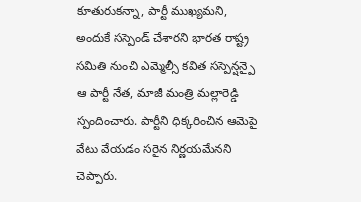కూతురుకన్నా, పార్టీ ముఖ్యమని, అందుకే సస్పెండ్ చేశారని భారత రాష్ట్ర సమితి నుంచి ఎమ్మెల్సీ కవిత సస్పెన్షన్పై ఆ పార్టీ నేత, మాజీ మంత్రి మల్లారెడ్డి స్పందించారు. పార్టీని ధిక్కరించిన ఆమెపై వేటు వేయడం సరైన నిర్ణయమేనని చెప్పారు.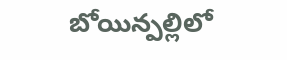బోయిన్పల్లిలో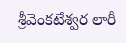శ్రీవెంకటేశ్వర లారీ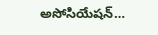అసోసియేషన్…